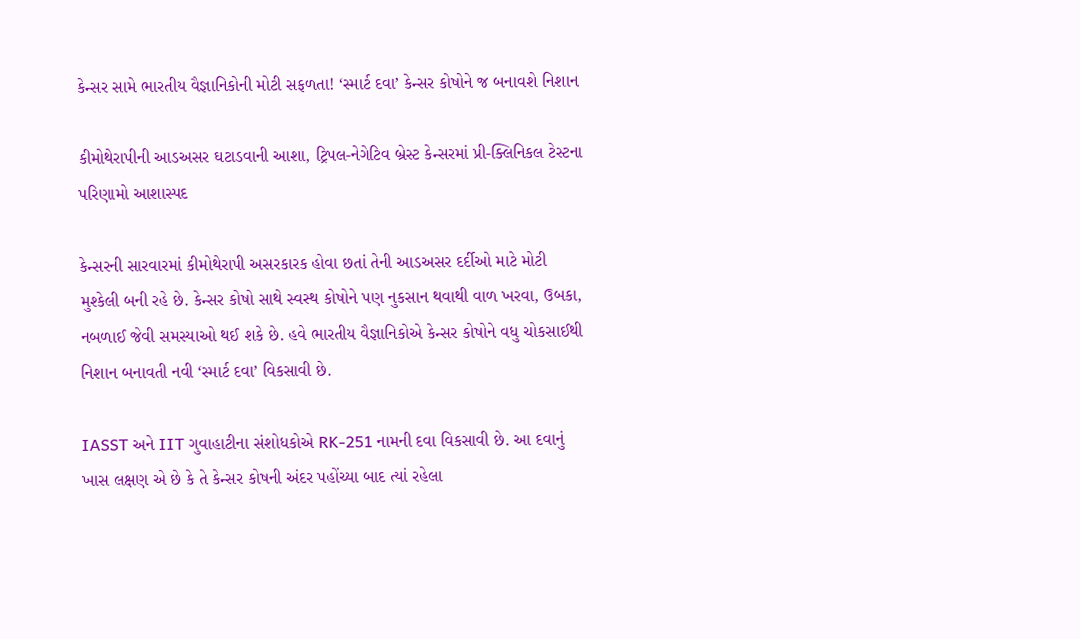કેન્સર સામે ભારતીય વૈજ્ઞાનિકોની મોટી સફળતા! ‘સ્માર્ટ દવા’ કેન્સર કોષોને જ બનાવશે નિશાન

કીમોથેરાપીની આડઅસર ઘટાડવાની આશા, ટ્રિપલ-નેગેટિવ બ્રેસ્ટ કેન્સરમાં પ્રી-ક્લિનિકલ ટેસ્ટના પરિણામો આશાસ્પદ

કેન્સરની સારવારમાં કીમોથેરાપી અસરકારક હોવા છતાં તેની આડઅસર દર્દીઓ માટે મોટી મુશ્કેલી બની રહે છે. કેન્સર કોષો સાથે સ્વસ્થ કોષોને પણ નુકસાન થવાથી વાળ ખરવા, ઉબકા, નબળાઈ જેવી સમસ્યાઓ થઈ શકે છે. હવે ભારતીય વૈજ્ઞાનિકોએ કેન્સર કોષોને વધુ ચોકસાઈથી નિશાન બનાવતી નવી ‘સ્માર્ટ દવા’ વિકસાવી છે.

IASST અને IIT ગુવાહાટીના સંશોધકોએ RK-251 નામની દવા વિકસાવી છે. આ દવાનું ખાસ લક્ષણ એ છે કે તે કેન્સર કોષની અંદર પહોંચ્યા બાદ ત્યાં રહેલા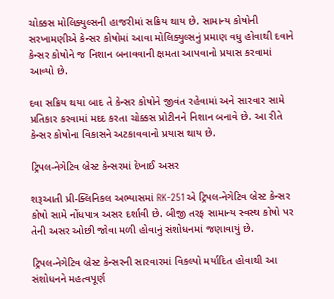ચોક્કસ મોલિક્યુલ્સની હાજરીમાં સક્રિય થાય છે. સામાન્ય કોષોની સરખામણીએ કેન્સર કોષોમાં આવા મોલિક્યુલ્સનું પ્રમાણ વધુ હોવાથી દવાને કેન્સર કોષોને જ નિશાન બનાવવાની ક્ષમતા આપવાનો પ્રયાસ કરવામાં આવ્યો છે.

દવા સક્રિય થયા બાદ તે કેન્સર કોષોને જીવંત રહેવામાં અને સારવાર સામે પ્રતિકાર કરવામાં મદદ કરતા ચોક્કસ પ્રોટીનને નિશાન બનાવે છે. આ રીતે કેન્સર કોષોના વિકાસને અટકાવવાનો પ્રયાસ થાય છે.

ટ્રિપલ-નેગેટિવ બ્રેસ્ટ કેન્સરમાં દેખાઈ અસર

શરૂઆતી પ્રી-ક્લિનિકલ અભ્યાસમાં RK-251એ ટ્રિપલ-નેગેટિવ બ્રેસ્ટ કેન્સર કોષો સામે નોંધપાત્ર અસર દર્શાવી છે. બીજી તરફ સામાન્ય સ્વસ્થ કોષો પર તેની અસર ઓછી જોવા મળી હોવાનું સંશોધનમાં જણાવાયું છે.

ટ્રિપલ-નેગેટિવ બ્રેસ્ટ કેન્સરની સારવારમાં વિકલ્પો મર્યાદિત હોવાથી આ સંશોધનને મહત્વપૂર્ણ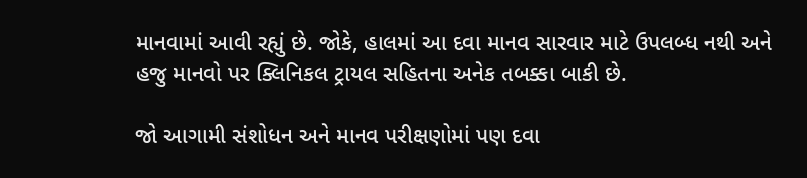માનવામાં આવી રહ્યું છે. જોકે, હાલમાં આ દવા માનવ સારવાર માટે ઉપલબ્ધ નથી અને હજુ માનવો પર ક્લિનિકલ ટ્રાયલ સહિતના અનેક તબક્કા બાકી છે.

જો આગામી સંશોધન અને માનવ પરીક્ષણોમાં પણ દવા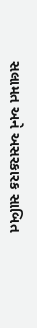સલામત અને અસરકારક સાબિત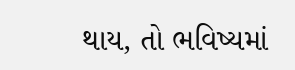થાય, તો ભવિષ્યમાં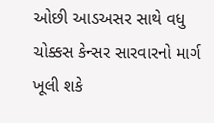ઓછી આડઅસર સાથે વધુ ચોક્કસ કેન્સર સારવારનો માર્ગ ખૂલી શકે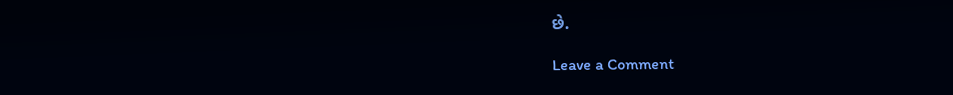છે.

Leave a Comment